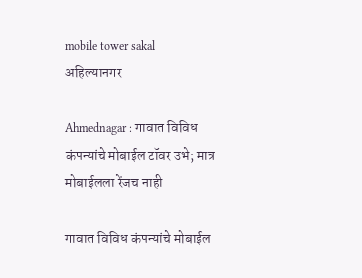mobile tower sakal
अहिल्यानगर

Ahmednagar : गावात विविध कंपन्यांचे मोबाईल टॉवर उभे; मात्र मोबाईलला रेंजच नाही

गावात विविध कंपन्यांचे मोबाईल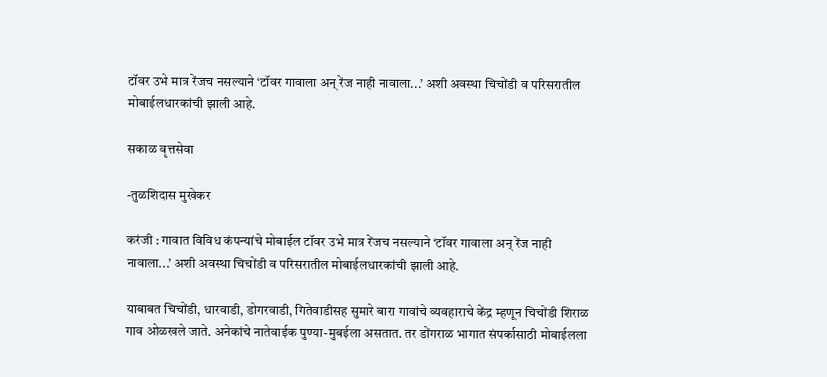टॉवर उभे मात्र रेंजच नसल्याने ‘टॉवर गावाला अन् रेंज नाही नावाला...’ अशी अवस्था चिचोंडी व परिसरातील मोबाईलधारकांची झाली आहे.

सकाळ वृत्तसेवा

-तुळशिदास मुखेकर

करंजी : गावात विविध कंपन्यांचे मोबाईल टॉवर उभे मात्र रेंजच नसल्याने ‘टॉवर गावाला अन् रेंज नाही नावाला...’ अशी अवस्था चिचोंडी व परिसरातील मोबाईलधारकांची झाली आहे.

याबाबत चिचोंडी, धारवाडी, डोगरवाडी, गितेवाडीसह सुमारे बारा गावांचे व्यवहाराचे केंद्र म्हणून चिचोंडी शिराळ गाव ओळखले जाते. अनेकांचे नातेवाईक पुण्या-मुबईला असतात. तर डोंगराळ भागात संपर्कासाठी मोबाईलला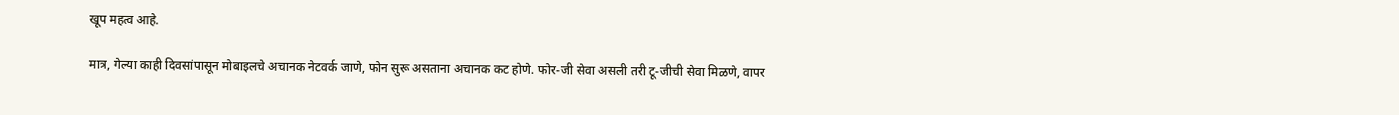खूप महत्व आहे.

मात्र, गेल्या काही दिवसांपासून मोबाइलचे अचानक नेटवर्क जाणे, फोन सुरू असताना अचानक कट होणे. फोर-जी सेवा असली तरी टू-जीची सेवा मिळणे, वापर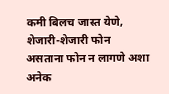कमी बिलच जास्त येणे, शेजारी-शेजारी फोन असताना फोन न लागणे अशा अनेक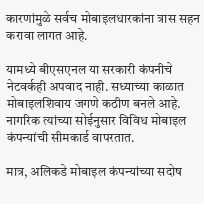कारणांमुळे सर्वच मोबाइलधारकांना त्रास सहन करावा लागत आहे.

यामध्ये बीएसएनल या सरकारी कंपनीचे नेटवर्कही अपवाद नाही. सध्याच्या काळात मोबाइलशिवाय जगणे कठीण बनले आहे. नागरिक त्यांच्या सोईनुसार विविध मोबाइल कंपन्यांची सीमकार्ड वापरतात.

मात्र, अलिकडे मोबाइल कंपन्यांच्या सदोष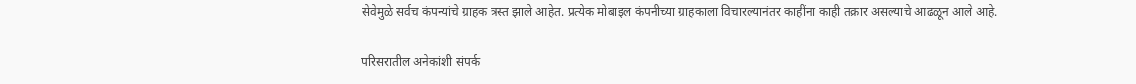सेवेमुळे सर्वच कंपन्यांचे ग्राहक त्रस्त झाले आहेत. प्रत्येक मोबाइल कंपनीच्या ग्राहकाला विचारल्यानंतर काहींना काही तक्रार असल्याचे आढळून आले आहे.

परिसरातील अनेकांशी संपर्क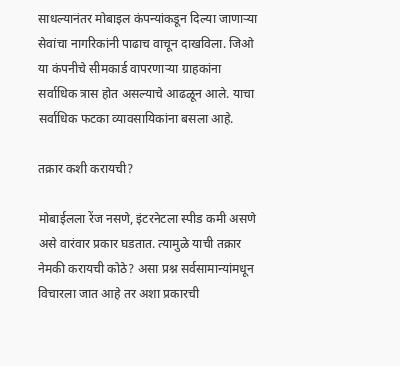साधल्यानंतर मोबाइल कंपन्यांकडून दिल्या जाणाऱ्या सेवांचा नागरिकांनी पाढाच वाचून दाखविला. जिओ या कंपनीचे सीमकार्ड वापरणाऱ्या ग्राहकांना सर्वाधिक त्रास होत असल्याचे आढळून आले. याचा सर्वाधिक फटका व्यावसायिकांना बसला आहे.

तक्रार कशी करायची?

मोबाईलला रेंज नसणे, इंटरनेटला स्पीड कमी असणे असे वारंवार प्रकार घडतात. त्यामुळे याची तक्रार नेमकी करायची कोठे? असा प्रश्न सर्वसामान्यांमधून विचारला जात आहे तर अशा प्रकारची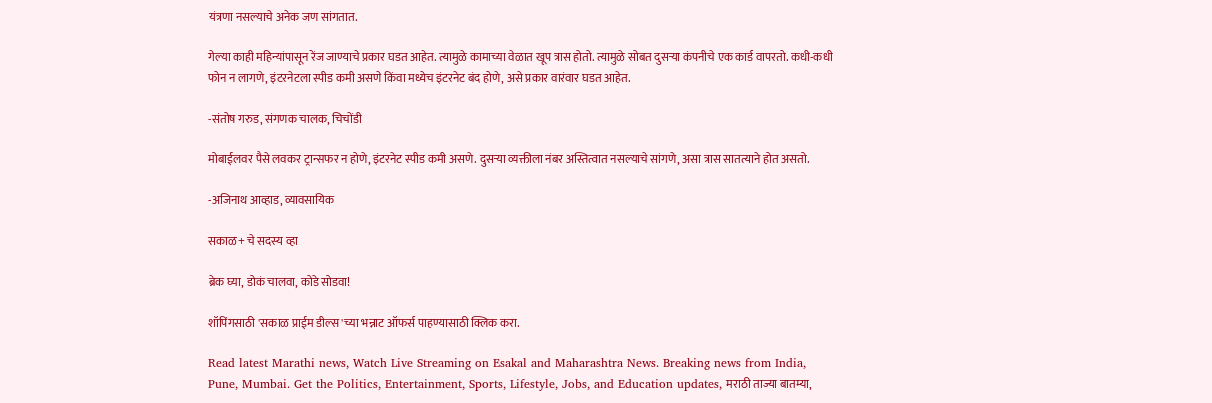यंत्रणा नसल्याचे अनेक जण सांगतात.

गेल्या काही महिन्यांपासून रेंज जाण्याचे प्रकार घडत आहेत. त्यामुळे कामाच्या वेळात खूप त्रास होतो. त्यामुळे सोबत दुसऱ्या कंपनीचे एक कार्ड वापरतो. कधी-कधी फोन न लागणे, इंटरनेटला स्पीड कमी असणे किंवा मध्येच इंटरनेट बंद होणे, असे प्रकार वारंवार घडत आहेत.

-संतोष गरुड, संगणक चालक, चिचोंडी

मोबाईलवर पैसे लवकर ट्रान्सफर न होणे, इंटरनेट स्पीड कमी असणे. दुसऱ्या व्यक्तीला नंबर अस्तित्वात नसल्याचे सांगणे, असा त्रास सातत्याने होत असतो.

-अजिनाथ आव्हाड, व्यावसायिक

सकाळ+ चे सदस्य व्हा

ब्रेक घ्या, डोकं चालवा, कोडे सोडवा!

शॉपिंगसाठी 'सकाळ प्राईम डील्स'च्या भन्नाट ऑफर्स पाहण्यासाठी क्लिक करा.

Read latest Marathi news, Watch Live Streaming on Esakal and Maharashtra News. Breaking news from India, Pune, Mumbai. Get the Politics, Entertainment, Sports, Lifestyle, Jobs, and Education updates, मराठी ताज्या बातम्या,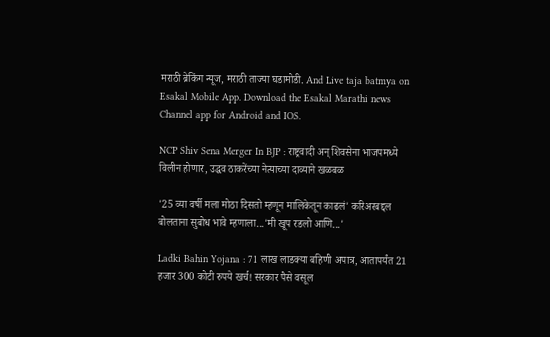मराठी ब्रेकिंग न्यूज, मराठी ताज्या घडामोडी. And Live taja batmya on Esakal Mobile App. Download the Esakal Marathi news Channel app for Android and IOS.

NCP Shiv Sena Merger In BJP : राष्ट्रवादी अन् शिवसेना भाजपमध्ये विलीन होणार, उद्धव ठाकरेंच्या नेत्याच्या दाव्याने खळबळ

'25 व्या वर्षी मला मोठा दिसतो म्हणून मालिकेतून काढलं' करिअरबद्दल बोलताना सुबोध भावे म्हणाला...'मी खूप रडलो आणि...'

Ladki Bahin Yojana : 71 लाख लाडक्या बहिणी अपात्र, आतापर्यंत 21 हजार 300 कोटी रुपये खर्च! सरकार पैसे वसूल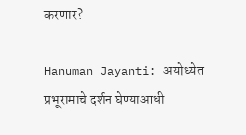करणार?

Hanuman Jayanti: अयोध्येत प्रभूरामाचे दर्शन घेण्याआधी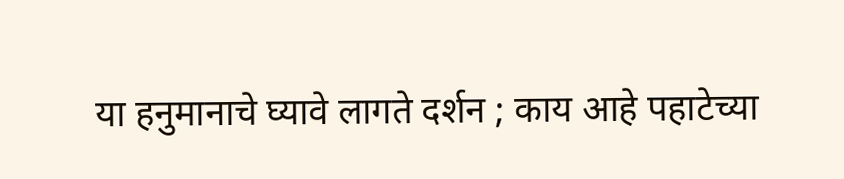या हनुमानाचे घ्यावे लागते दर्शन ; काय आहे पहाटेच्या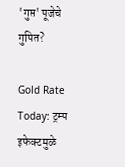'गुप्त' पूजेचे गुपित?

Gold Rate Today: ट्रम्प इफेक्टमुळे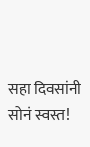सहा दिवसांनी सोनं स्वस्त!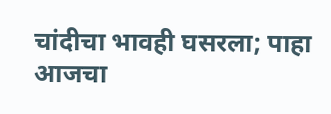चांदीचा भावही घसरला; पाहा आजचा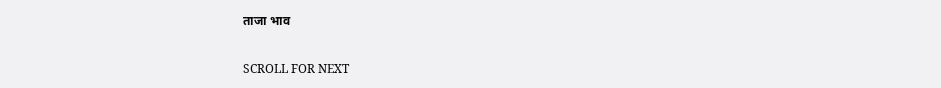ताजा भाव

SCROLL FOR NEXT